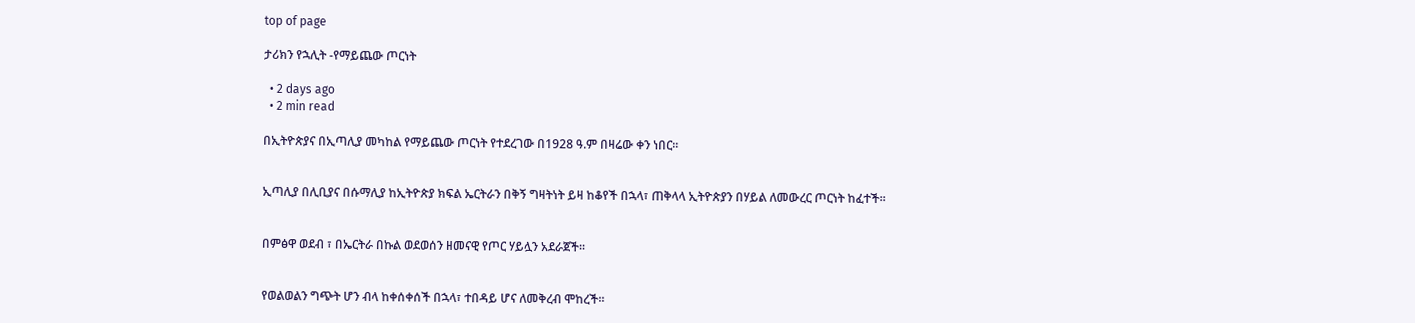top of page

ታሪክን የኋሊት -የማይጨው ጦርነት

  • 2 days ago
  • 2 min read

በኢትዮጵያና በኢጣሊያ መካከል የማይጨው ጦርነት የተደረገው በ1928 ዓ.ም በዛሬው ቀን ነበር፡፡


ኢጣሊያ በሊቢያና በሱማሊያ ከኢትዮጵያ ክፍል ኤርትራን በቅኝ ግዛትነት ይዛ ከቆየች በኋላ፣ ጠቅላላ ኢትዮጵያን በሃይል ለመውረር ጦርነት ከፈተች፡፡


በምፅዋ ወደብ ፣ በኤርትራ በኩል ወደወሰን ዘመናዊ የጦር ሃይሏን አደራጀች፡፡


የወልወልን ግጭት ሆን ብላ ከቀሰቀሰች በኋላ፣ ተበዳይ ሆና ለመቅረብ ሞከረች፡፡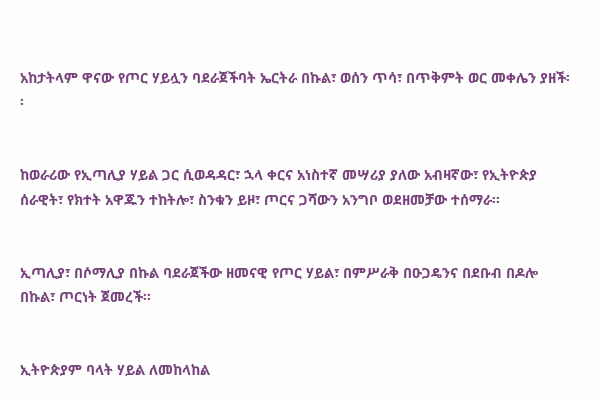አከታትላም ዋናው የጦር ሃይሏን ባደራጀችባት ኤርትራ በኩል፣ ወሰን ጥሳ፣ በጥቅምት ወር መቀሌን ያዘች፡፡


ከወራሪው የኢጣሊያ ሃይል ጋር ሲወዳዳር፣ ኋላ ቀርና አነስተኛ መሣሪያ ያለው አብዛኛው፣ የኢትዮጵያ ሰራዊት፣ የክተት አዋጁን ተከትሎ፣ ስንቁን ይዞ፣ ጦርና ጋሻውን አንግቦ ወደዘመቻው ተሰማራ፡፡


ኢጣሊያ፣ በሶማሊያ በኩል ባደራጀችው ዘመናዊ የጦር ሃይል፣ በምሥራቅ በዑጋዴንና በደቡብ በዶሎ በኩል፣ ጦርነት ጀመረች፡፡


ኢትዮጵያም ባላት ሃይል ለመከላከል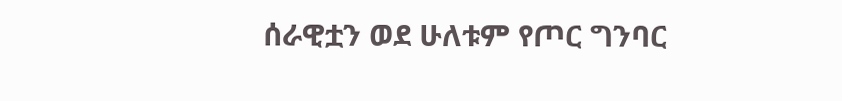ሰራዊቷን ወደ ሁለቱም የጦር ግንባር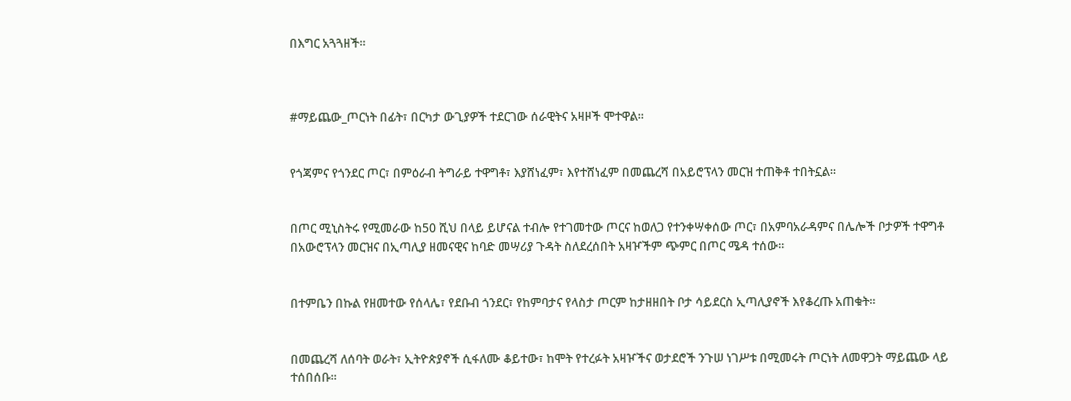በእግር አጓጓዘች፡፡



#ማይጨው_ጦርነት በፊት፣ በርካታ ውጊያዎች ተደርገው ሰራዊትና አዛዞች ሞተዋል፡፡


የጎጃምና የጎንደር ጦር፣ በምዕራብ ትግራይ ተዋግቶ፣ እያሸነፈም፣ እየተሸነፈም በመጨረሻ በአይሮፕላን መርዝ ተጠቅቶ ተበትኗል፡፡


በጦር ሚኒስትሩ የሚመራው ከ50 ሺህ በላይ ይሆናል ተብሎ የተገመተው ጦርና ከወለጋ የተንቀሣቀሰው ጦር፣ በአምባአራዳምና በሌሎች ቦታዎች ተዋግቶ በአውሮፕላን መርዝና በኢጣሊያ ዘመናዊና ከባድ መሣሪያ ጉዳት ስለደረሰበት አዛዦችም ጭምር በጦር ሜዳ ተሰው፡፡


በተምቤን በኩል የዘመተው የሰላሌ፣ የደቡብ ጎንደር፣ የከምባታና የላስታ ጦርም ከታዘዘበት ቦታ ሳይደርስ ኢጣሊያኖች እየቆረጡ አጠቁት፡፡


በመጨረሻ ለሰባት ወራት፣ ኢትዮጵያኖች ሲፋለሙ ቆይተው፣ ከሞት የተረፉት አዛዦችና ወታደሮች ንጉሠ ነገሥቱ በሚመሩት ጦርነት ለመዋጋት ማይጨው ላይ ተሰበሰቡ፡፡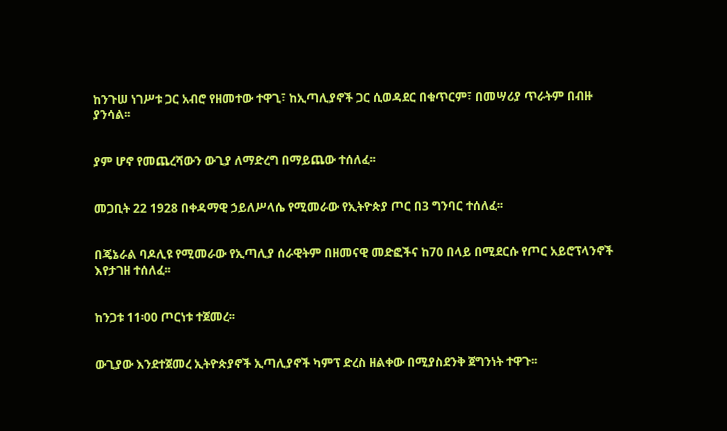ከንጉሠ ነገሥቱ ጋር አብሮ የዘመተው ተዋጊ፣ ከኢጣሊያኖች ጋር ሲወዳደር በቁጥርም፣ በመሣሪያ ጥራትም በብዙ ያንሳል፡፡


ያም ሆኖ የመጨረሻውን ውጊያ ለማድረግ በማይጨው ተሰለፈ፡፡


መጋቢት 22 1928 በቀዳማዊ ኃይለሥላሴ የሚመራው የኢትዮጵያ ጦር በ3 ግንባር ተሰለፈ፡፡


በጄኔራል ባዶሊዩ የሚመራው የኢጣሊያ ሰራዊትም በዘመናዊ መድፎችና ከ70 በላይ በሚደርሱ የጦር አይሮፕላንኖች እየታገዘ ተሰለፈ፡፡


ከንጋቱ 11፡00 ጦርነቱ ተጀመረ፡፡


ውጊያው እንደተጀመረ ኢትዮጵያኖች ኢጣሊያኖች ካምፕ ድረስ ዘልቀው በሚያስደንቅ ጀግንነት ተዋጉ፡፡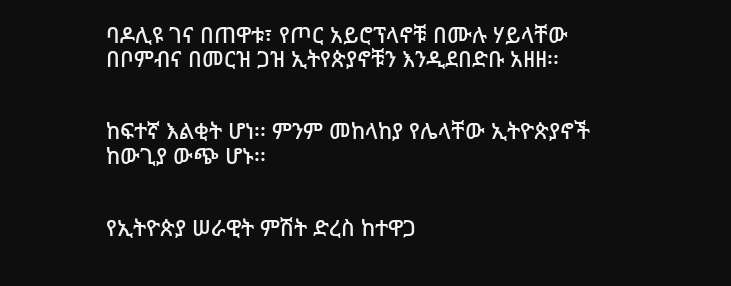ባዶሊዩ ገና በጠዋቱ፣ የጦር አይሮፕላኖቹ በሙሉ ሃይላቸው በቦምብና በመርዝ ጋዝ ኢትየጵያኖቹን እንዲደበድቡ አዘዘ፡፡


ከፍተኛ እልቂት ሆነ፡፡ ምንም መከላከያ የሌላቸው ኢትዮጵያኖች ከውጊያ ውጭ ሆኑ፡፡


የኢትዮጵያ ሠራዊት ምሽት ድረስ ከተዋጋ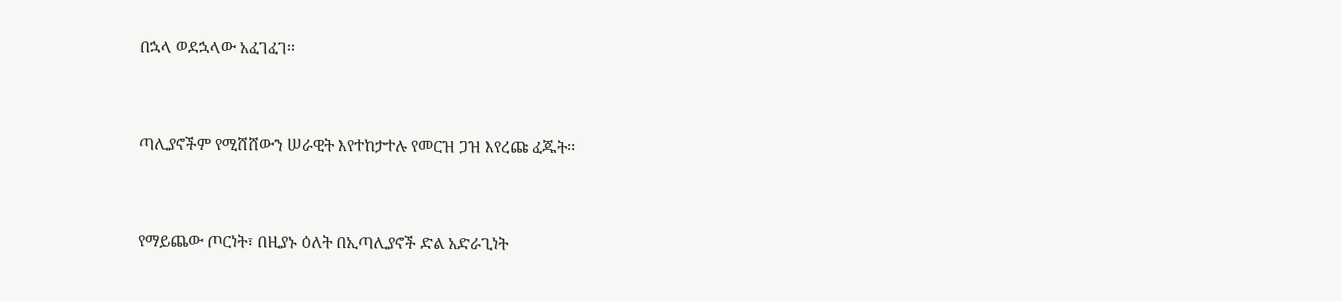በኋላ ወደኋላው አፈገፈገ፡፡


ጣሊያኖችም የሚሸሸውን ሠራዊት እየተከታተሉ የመርዝ ጋዝ እየረጩ ፈጁት፡፡


የማይጨው ጦርነት፣ በዚያኑ ዕለት በኢጣሊያኖች ድል አድራጊነት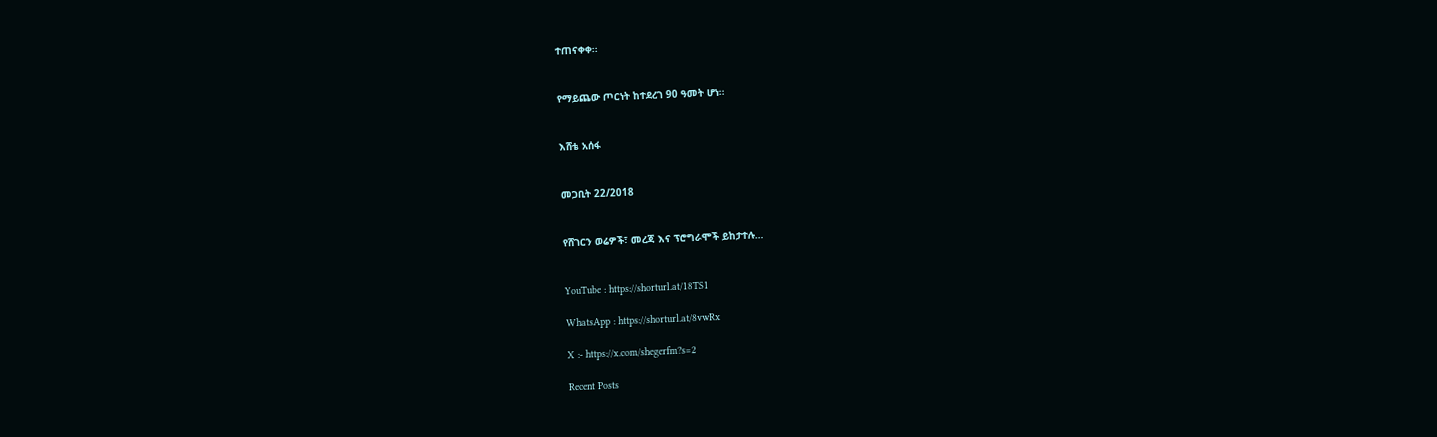ተጠናቀቀ፡፡


የማይጨው ጦርነት ከተደረገ 90 ዓመት ሆነ፡፡


እሸቴ አሰፋ


መጋቢት 22/2018


የሸገርን ወሬዎች፣ መረጃ እና ፕሮግራሞች ይከታተሉ…


YouTube : https://shorturl.at/18TS1

WhatsApp : https://shorturl.at/8vwRx

X :- https://x.com/shegerfm?s=2

Recent Posts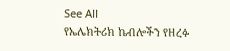See All
የኤሌክትሪክ ኬብሎችን የዘረፉ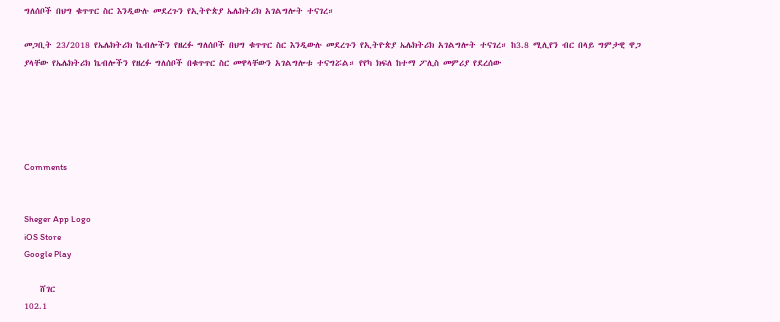ግለሰቦች በህግ ቁጥጥር ስር እንዲውሉ መደረጉን የኢትዮጵያ ኤሌክትሪክ አገልግሎት ተናገረ።

መጋቢት 23/2018 የኤሌክትሪክ ኬብሎችን የዘረፉ ግለሰቦች በህግ ቁጥጥር ስር እንዲውሉ መደረጉን የኢትዮጵያ ኤሌክትሪክ አገልግሎት ተናገረ። ከ3.8 ሚሊየን ብር በላይ ግምታዊ ዋጋ ያላቸው የኤሌክትሪክ ኬብሎችን የዘረፉ ግለሰቦች በቁጥጥር ስር መዋላቸውን አገልግሎቱ ተናግሯል። የየካ ክፍለ ከተማ ፖሊስ መምሪያ የደረሰው





Comments


Sheger App Logo
iOS Store
Google Play

    ሸገር
102.1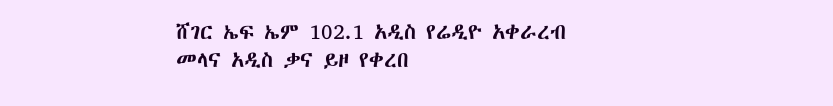ሸገር ኤፍ ኤም 102.1 አዲስ የሬዲዮ አቀራረብ መላና አዲስ ቃና ይዞ የቀረበ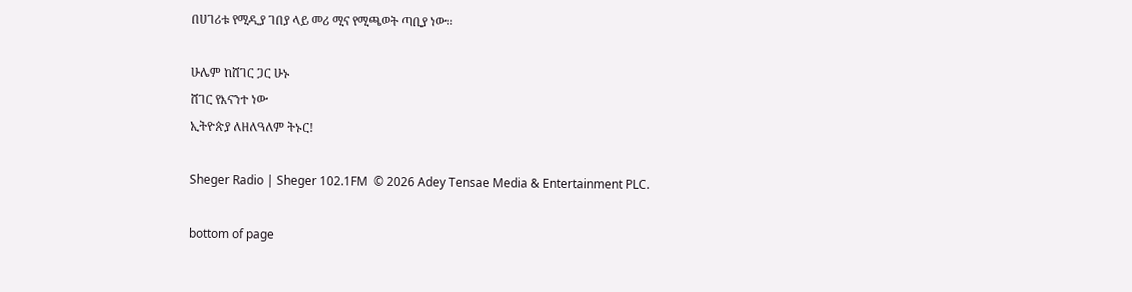በሀገሪቱ የሚዲያ ገበያ ላይ መሪ ሚና የሚጫወት ጣቢያ ነው፡፡

ሁሌም ከሸገር ጋር ሁኑ
ሸገር የእናንተ ነው
ኢትዮጵያ ለዘለዓለም ትኑር!

Sheger Radio | Sheger 102.1FM  © 2026 Adey Tensae Media & Entertainment PLC.

bottom of page